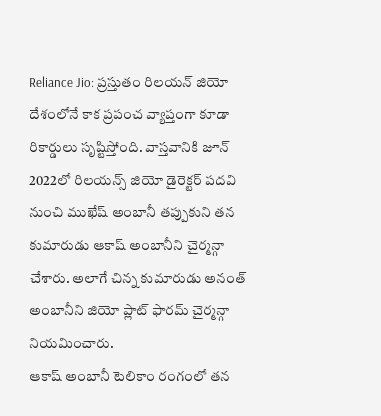Reliance Jio: ప్రస్తుతం రిలయన్ జియో దేశంలోనే కాక ప్రపంచ వ్యాప్తంగా కూడా రికార్డులు సృష్టిస్తోంది. వాస్తవానికి జూన్ 2022లో రిలయన్స్ జియో డైరెక్టర్ పదవి నుంచి ముఖేష్ అంబానీ తప్పుకుని తన కుమారుడు ఆకాష్ అంబానీని చైర్మన్గా చేశారు. అలాగే చిన్న కుమారుడు అనంత్ అంబానీని జియో ప్లాట్ ఫారమ్ చైర్మన్గా నియమించారు.
ఆకాష్ అంబానీ టెలికాం రంగంలో తన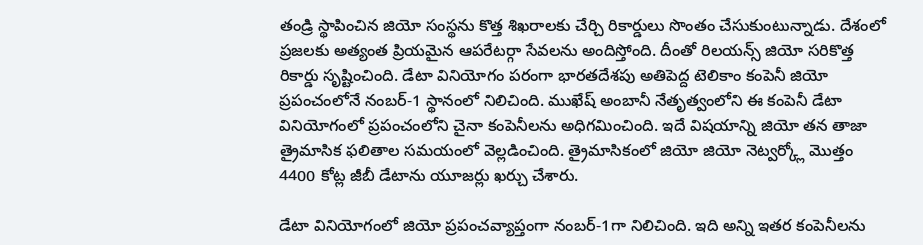తండ్రి స్థాపించిన జియో సంస్థను కొత్త శిఖరాలకు చేర్చి రికార్డులు సొంతం చేసుకుంటున్నాడు. దేశంలో ప్రజలకు అత్యంత ప్రియమైన ఆపరేటర్గా సేవలను అందిస్తోంది. దీంతో రిలయన్స్ జియో సరికొత్త రికార్డు సృష్టించింది. డేటా వినియోగం పరంగా భారతదేశపు అతిపెద్ద టెలికాం కంపెనీ జియో ప్రపంచంలోనే నంబర్-1 స్థానంలో నిలిచింది. ముఖేష్ అంబానీ నేతృత్వంలోని ఈ కంపెనీ డేటా వినియోగంలో ప్రపంచంలోని చైనా కంపెనీలను అధిగమించింది. ఇదే విషయాన్ని జియో తన తాజా త్రైమాసిక ఫలితాల సమయంలో వెల్లడించింది. త్రైమాసికంలో జియో జియో నెట్వర్క్లో మొత్తం 4400 కోట్ల జీబీ డేటాను యూజర్లు ఖర్చు చేశారు.

డేటా వినియోగంలో జియో ప్రపంచవ్యాప్తంగా నంబర్-1గా నిలిచింది. ఇది అన్ని ఇతర కంపెనీలను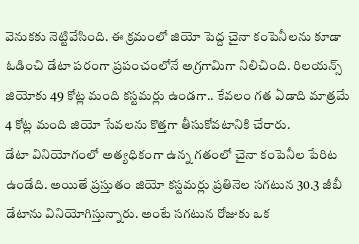వెనుకకు నెట్టివేసింది. ఈ క్రమంలో జియో పెద్ద చైనా కంపెనీలను కూడా ఓడించి డేటా పరంగా ప్రపంచంలోనే అగ్రగామిగా నిలిచింది. రిలయన్స్ జియోకు 49 కోట్ల మంది కస్టమర్లు ఉండగా.. కేవలం గత ఏడాది మాత్రమే 4 కోట్ల మంది జియో సేవలను కొత్తగా తీసుకోవటానికి చేరారు.
డేటా వినియోగంలో అత్యధికంగా ఉన్న గతంలో చైనా కంపెనీల పేరిట ఉండేది. అయితే ప్రస్తుతం జియో కస్టమర్లు ప్రతినెల సగటున 30.3 జీబీ డేటాను వినియోగిస్తున్నారు. అంటే సగటున రోజుకు ఒక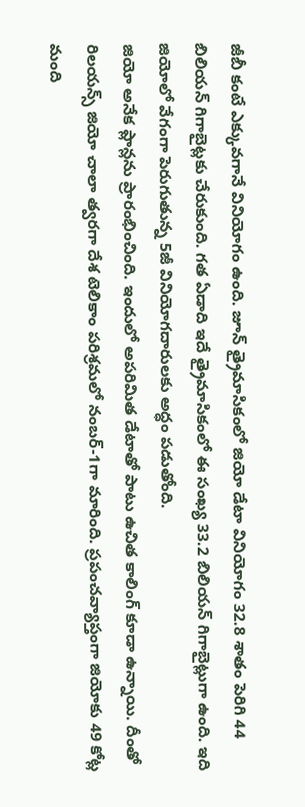జీబీ కంటే ఎక్కువగానే వినియోగం ఉంది. జూన్ త్రైమాసికంలో జియో డేటా వినియోగం 32.8 శాతం పెరిగి 44 బిలియన్ గిగాబైట్లకు చేరుకుంది. గత ఏడాది ఇదే త్రైమాసికంలో ఈ సంఖ్య 33.2 బిలియన్ గిగాబైట్లుగా ఉంది. ఇది జియోలో వేగంగా పెరుగుతున్న 5జీ వినియోగదారులకు అద్ధం పడుతోంది.
జియో అనేక ప్లాన్లను ప్రారంభించింది. ఇందులో అపరిమిత డేటాతో పాటు ఉచిత కాలింగ్ కూడా ఉన్నాయి. దీంతో రిలయన్స్ జియో చాలా త్వరగా దేశ టెలికాం పరిశ్రమలో నంబర్-1గా మారింది. ప్రపంచవ్యాప్తంగా జియోకు 49 కోట్ల మంది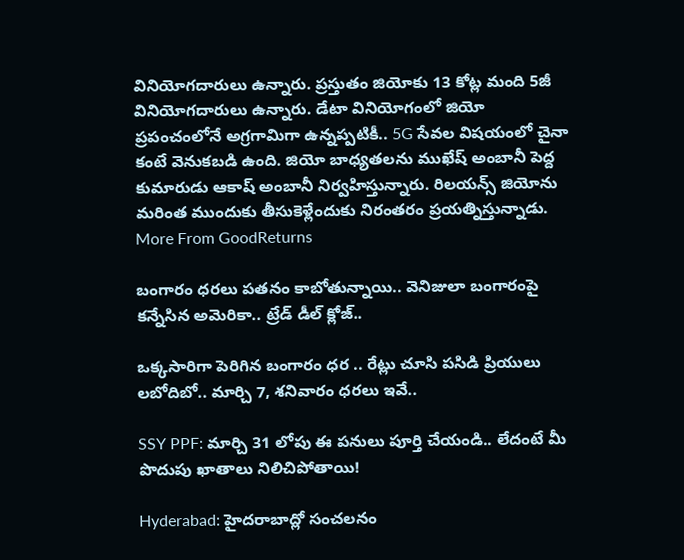వినియోగదారులు ఉన్నారు. ప్రస్తుతం జియోకు 13 కోట్ల మంది 5జీ వినియోగదారులు ఉన్నారు. డేటా వినియోగంలో జియో ప్రపంచంలోనే అగ్రగామిగా ఉన్నప్పటికీ.. 5G సేవల విషయంలో చైనా కంటే వెనుకబడి ఉంది. జియో బాధ్యతలను ముఖేష్ అంబానీ పెద్ద కుమారుడు ఆకాష్ అంబానీ నిర్వహిస్తున్నారు. రిలయన్స్ జియోను మరింత ముందుకు తీసుకెళ్లేందుకు నిరంతరం ప్రయత్నిస్తున్నాడు.
More From GoodReturns

బంగారం ధరలు పతనం కాబోతున్నాయి.. వెనిజులా బంగారంపై కన్నేసిన అమెరికా.. ట్రేడ్ డీల్ క్లోజ్..

ఒక్కసారిగా పెరిగిన బంగారం ధర .. రేట్లు చూసి పసిడి ప్రియులు లబోదిబో.. మార్చి 7, శనివారం ధరలు ఇవే..

SSY PPF: మార్చి 31 లోపు ఈ పనులు పూర్తి చేయండి.. లేదంటే మీ పొదుపు ఖాతాలు నిలిచిపోతాయి!

Hyderabad: హైదరాబాద్లో సంచలనం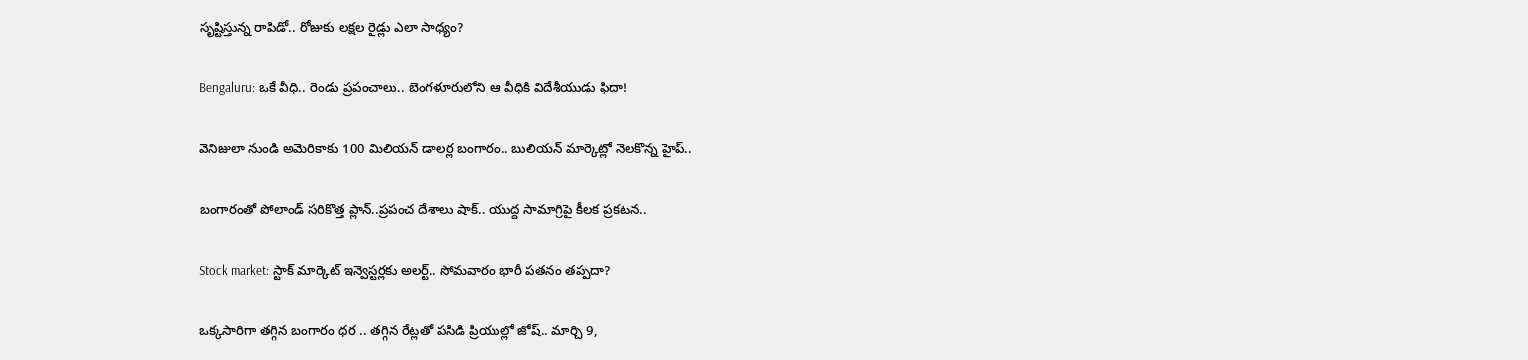సృష్టిస్తున్న రాపిడో.. రోజుకు లక్షల రైడ్లు ఎలా సాధ్యం?

Bengaluru: ఒకే వీధి.. రెండు ప్రపంచాలు.. బెంగళూరులోని ఆ వీధికి విదేశీయుడు ఫిదా!

వెనిజులా నుండి అమెరికాకు 100 మిలియన్ డాలర్ల బంగారం.. బులియన్ మార్కెట్లో నెలకొన్న హైప్..

బంగారంతో పోలాండ్ సరికొత్త ప్లాన్..ప్రపంచ దేశాలు షాక్.. యుద్ద సామాగ్రిపై కీలక ప్రకటన..

Stock market: స్టాక్ మార్కెట్ ఇన్వెస్టర్లకు అలర్ట్.. సోమవారం భారీ పతనం తప్పదా?

ఒక్కసారిగా తగ్గిన బంగారం ధర .. తగ్గిన రేట్లతో పసిడి ప్రియుల్లో జోష్.. మార్చి 9,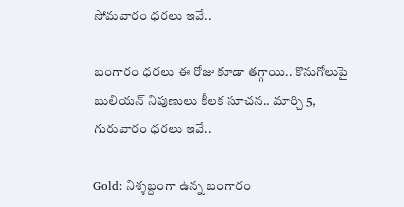సోమవారం ధరలు ఇవే..

బంగారం ధరలు ఈ రోజు కూడా తగ్గాయి.. కొనుగోలుపై బులియన్ నిపుణులు కీలక సూచన.. మార్చి 5, గురువారం ధరలు ఇవే..

Gold: నిశ్శబ్దంగా ఉన్న బంగారం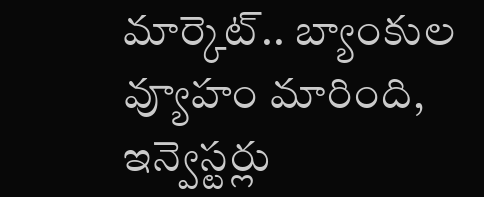మార్కెట్.. బ్యాంకుల వ్యూహం మారింది, ఇన్వెస్టర్లు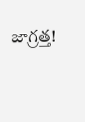జాగ్రత్త!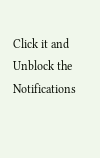Click it and Unblock the Notifications